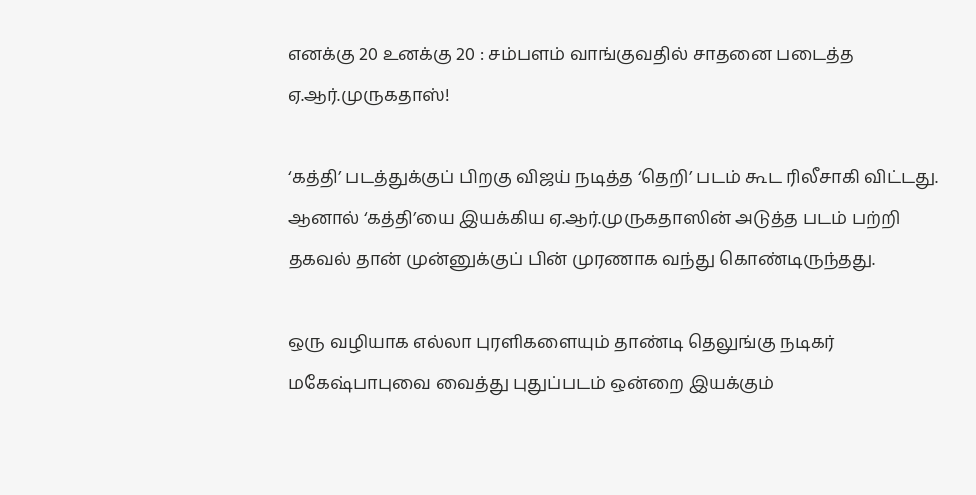எனக்கு 20 உனக்கு 20 : சம்பளம் வாங்குவதில் சாதனை படைத்த ஏ.ஆர்.முருகதாஸ்!

‘கத்தி’ படத்துக்குப் பிறகு விஜய் நடித்த ‘தெறி’ படம் கூட ரிலீசாகி விட்டது. ஆனால் ‘கத்தி’யை இயக்கிய ஏ.ஆர்.முருகதாஸின் அடுத்த படம் பற்றி தகவல் தான் முன்னுக்குப் பின் முரணாக வந்து கொண்டிருந்தது.

ஒரு வழியாக எல்லா புரளிகளையும் தாண்டி தெலுங்கு நடிகர் மகேஷ்பாபுவை வைத்து புதுப்படம் ஒன்றை இயக்கும்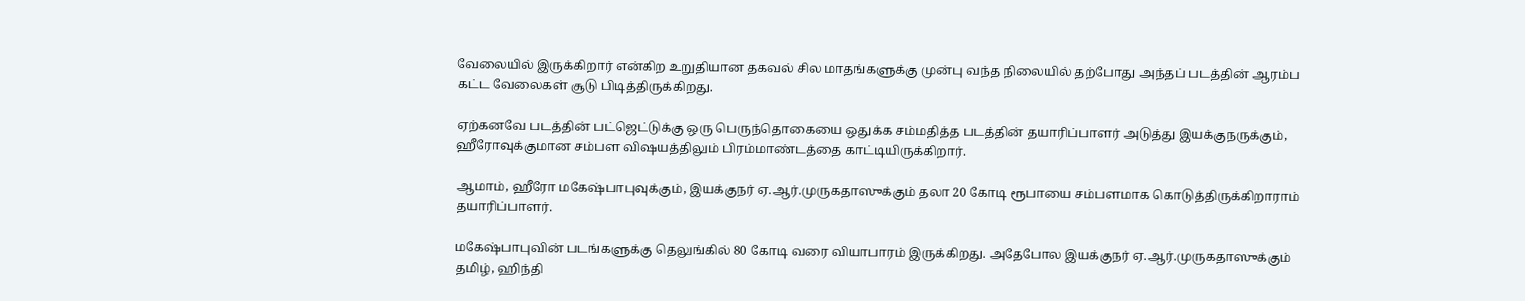வேலையில் இருக்கிறார் என்கிற உறுதியான தகவல் சில மாதங்களுக்கு முன்பு வந்த நிலையில் தற்போது அந்தப் படத்தின் ஆரம்ப கட்ட வேலைகள் சூடு பிடித்திருக்கிறது.

ஏற்கனவே படத்தின் பட்ஜெட்டுக்கு ஒரு பெருந்தொகையை ஒதுக்க சம்மதித்த படத்தின் தயாரிப்பாளர் அடுத்து இயக்குநருக்கும், ஹீரோவுக்குமான சம்பள விஷயத்திலும் பிரம்மாண்டத்தை காட்டியிருக்கிறார்.

ஆமாம், ஹீரோ மகேஷ்பாபுவுக்கும், இயக்குநர் ஏ.ஆர்.முருகதாஸுக்கும் தலா 20 கோடி ரூபாயை சம்பளமாக கொடுத்திருக்கிறாராம் தயாரிப்பாளர்.

மகேஷ்பாபுவின் படங்களுக்கு தெலுங்கில் 80 கோடி வரை வியாபாரம் இருக்கிறது. அதேபோல இயக்குநர் ஏ.ஆர்.முருகதாஸுக்கும் தமிழ், ஹிந்தி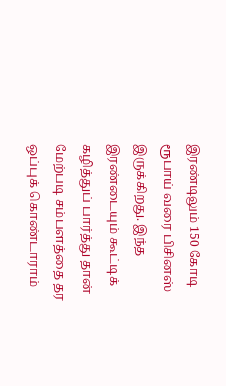இரண்டிலும் 150 கோடி ரூபாய் வரை பிசினஸ் இருக்கிறது. இந்த இரண்டையும் கூட்டிக் கழித்துப் பார்த்து தான் மேற்படி சம்பளத்தை தர ஒப்புக் கொண்டாராம்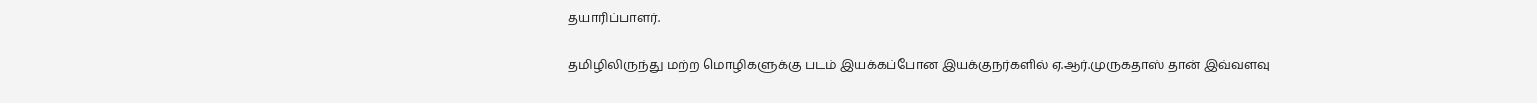தயாரிப்பாளர்.

தமிழிலிருந்து மற்ற மொழிகளுக்கு படம் இயக்கப்போன இயக்குநர்களில் ஏ.ஆர்.முருகதாஸ் தான் இவ்வளவு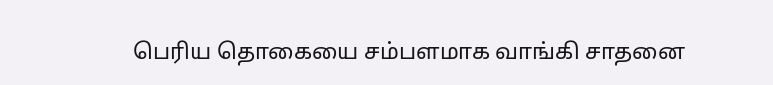பெரிய தொகையை சம்பளமாக வாங்கி சாதனை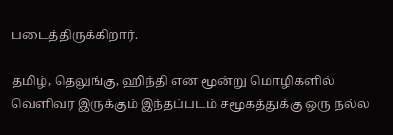படைத்திருக்கிறார்.

தமிழ், தெலுங்கு, ஹிந்தி என மூன்று மொழிகளில் வெளிவர இருக்கும் இந்தப்படம் சமூகத்துக்கு ஒரு நல்ல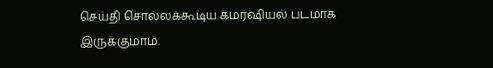செய்தி சொல்லக்கூடிய கமர்ஷியல் படமாக இருக்குமாம்.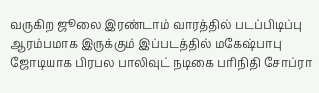வருகிற ஜூலை இரண்டாம் வாரத்தில் படப்பிடிப்பு ஆரம்பமாக இருக்கும் இப்படத்தில் மகேஷ்பாபு ஜோடியாக பிரபல பாலிவுட் நடிகை பரிநிதி சோப்ரா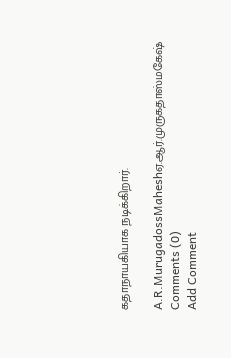கதாநாயகியாக நடிக்கிறார்.

A.R.MurugadossMaheshஏ.ஆர்.முருகதாஸ்மகேஷ்
Comments (0)
Add Comment